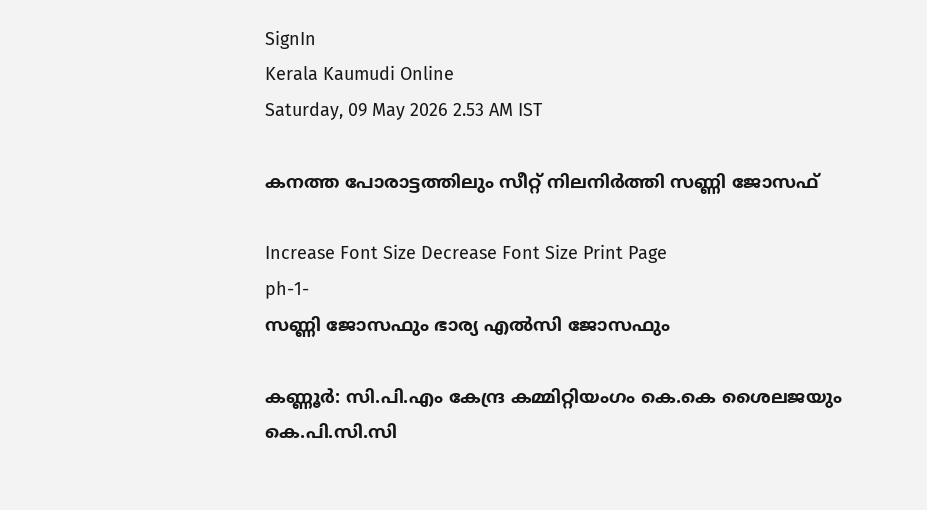SignIn
Kerala Kaumudi Online
Saturday, 09 May 2026 2.53 AM IST

കനത്ത പോരാട്ടത്തിലും സീറ്റ് നിലനിർത്തി സണ്ണി ജോസഫ്

Increase Font Size Decrease Font Size Print Page
ph-1-
സണ്ണി ജോസഫും ഭാര്യ എൽസി ജോസഫും

കണ്ണൂർ: സി.പി.എം കേന്ദ്ര കമ്മിറ്റിയംഗം കെ.കെ ശൈലജയും കെ.പി.സി.സി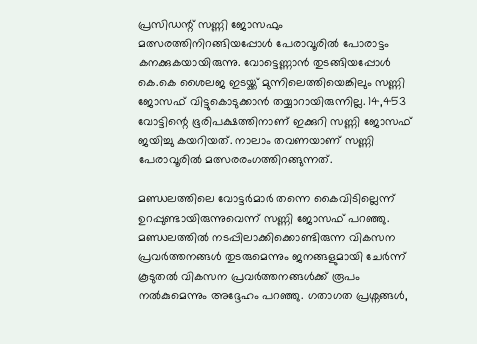പ്രസിഡന്റ് സണ്ണി ജോസഫും മത്സരത്തിനിറങ്ങിയപ്പോൾ പേരാവൂരിൽ പോരാട്ടം കനക്കുകയായിരുന്നു. വോട്ടെണ്ണാൻ തുടങ്ങിയപ്പോൾ കെ.കെ ശൈലജ ഇടയ്ക്ക് മുന്നിലെത്തിയെങ്കിലും സണ്ണി ജോസഫ് വിട്ടുകൊടുക്കാൻ തയ്യാറായിരുന്നില്ല. 14,453 വോട്ടിന്റെ ഭൂരിപക്ഷത്തിനാണ് ഇക്കുറി സണ്ണി ജോസഫ് ജയിച്ചു കയറിയത്. നാലാം തവണയാണ് സണ്ണി പേരാവൂരിൽ മത്സരരംഗത്തിറങ്ങുന്നത്.

മണ്ഡലത്തിലെ വോട്ടർമാർ തന്നെ കൈവിടില്ലെന്ന് ഉറപ്പുണ്ടായിരുന്നുവെന്ന് സണ്ണി ജോസഫ് പറഞ്ഞു. മണ്ഡലത്തിൽ നടപ്പിലാക്കിക്കൊണ്ടിരുന്ന വികസന പ്രവർത്തനങ്ങൾ തുടരുമെന്നും ജനങ്ങളുമായി ചേർന്ന് കൂടുതൽ വികസന പ്രവർത്തനങ്ങൾക്ക് രൂപം നൽകുമെന്നും അദ്ദേഹം പറഞ്ഞു. ഗതാഗത പ്രശ്നങ്ങൾ,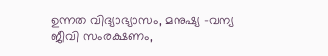ഉന്നത വിദ്യാഭ്യാസം, മനുഷ്യ -വന്യ ജീവി സംരക്ഷണം,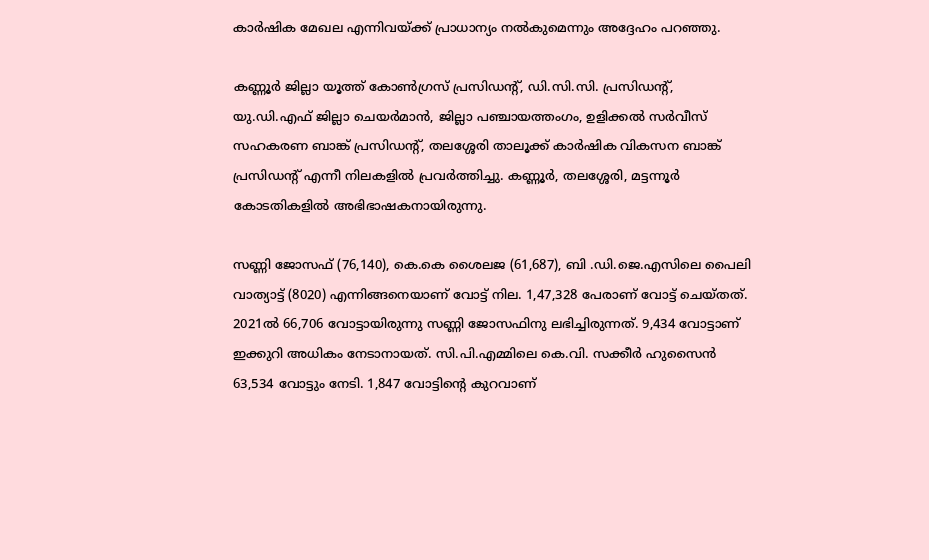കാർഷിക മേഖല എന്നിവയ്ക്ക് പ്രാധാന്യം നൽകുമെന്നും അദ്ദേഹം പറഞ്ഞു.

കണ്ണൂർ ജില്ലാ യൂത്ത് കോൺഗ്രസ് പ്രസിഡന്റ്, ഡി.സി.സി. പ്രസിഡന്റ്, യു.ഡി.എഫ് ജില്ലാ ചെയർമാൻ, ജില്ലാ പഞ്ചായത്തംഗം, ഉളിക്കൽ സർവീസ് സഹകരണ ബാങ്ക് പ്രസിഡന്റ്, തലശ്ശേരി താലൂക്ക് കാർഷിക വികസന ബാങ്ക് പ്രസിഡന്റ് എന്നീ നിലകളിൽ പ്രവർത്തിച്ചു. കണ്ണൂർ, തലശ്ശേരി, മട്ടന്നൂർ കോടതികളിൽ അഭിഭാഷകനായിരുന്നു.

സണ്ണി ജോസഫ് (76,140), കെ.കെ ശൈലജ (61,687), ബി .ഡി.ജെ.എസിലെ പൈലി വാത്യാട്ട് (8020) എന്നിങ്ങനെയാണ് വോട്ട് നില. 1,47,328 പേരാണ് വോട്ട് ചെയ്തത്. 2021ൽ 66,706 വോട്ടായിരുന്നു സണ്ണി ജോസഫിനു ലഭിച്ചിരുന്നത്. 9,434 വോട്ടാണ് ഇക്കുറി അധികം നേടാനായത്. സി.പി.എമ്മിലെ കെ.വി. സക്കീർ ഹുസൈൻ 63,534 വോട്ടും നേടി. 1,847 വോട്ടിന്റെ കുറവാണ്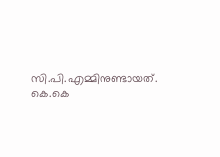സി.പി.എമ്മിനുണ്ടായത്. കെ.കെ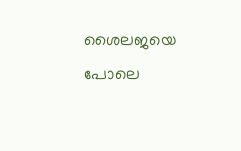ശൈലജയെ പോലെ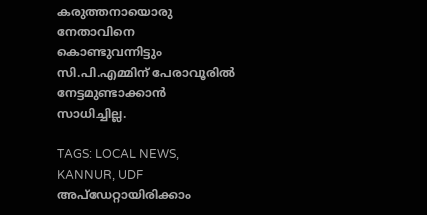കരുത്തനായൊരു നേതാവിനെ കൊണ്ടുവന്നിട്ടും സി.പി.എമ്മിന് പേരാവൂരിൽ നേട്ടമുണ്ടാക്കാൻ സാധിച്ചില്ല.

TAGS: LOCAL NEWS, KANNUR, UDF
അപ്ഡേറ്റായിരിക്കാം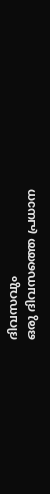ദിവസവും
ഒരു ദിവസത്തെ പ്രധാന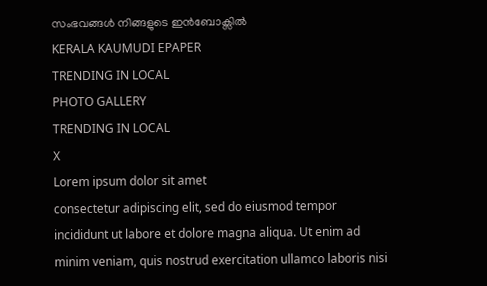സംഭവങ്ങൾ നിങ്ങളുടെ ഇൻബോക്സിൽ
KERALA KAUMUDI EPAPER
TRENDING IN LOCAL
PHOTO GALLERY
TRENDING IN LOCAL
X
Lorem ipsum dolor sit amet
consectetur adipiscing elit, sed do eiusmod tempor incididunt ut labore et dolore magna aliqua. Ut enim ad minim veniam, quis nostrud exercitation ullamco laboris nisi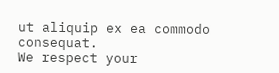ut aliquip ex ea commodo consequat.
We respect your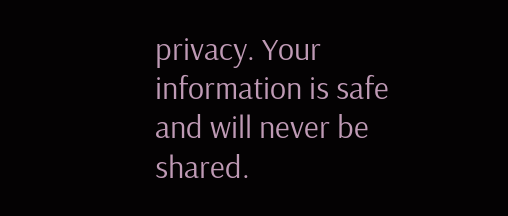privacy. Your information is safe and will never be shared.